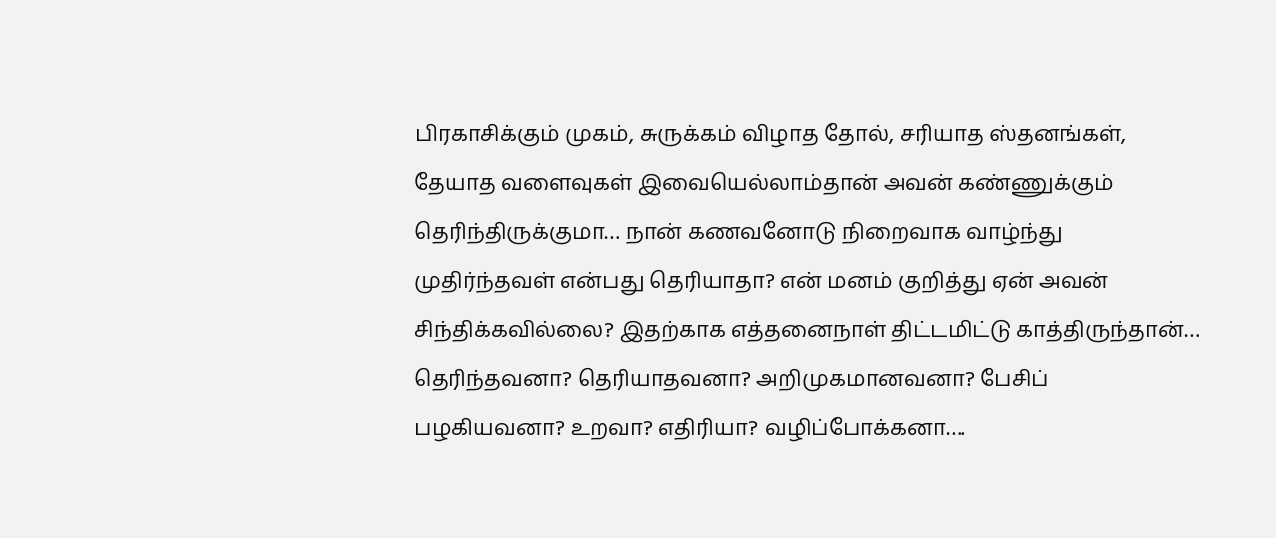பிரகாசிக்கும் முகம், சுருக்கம் விழாத தோல், சரியாத ஸ்தனங்கள், தேயாத வளைவுகள் இவையெல்லாம்தான் அவன் கண்ணுக்கும் தெரிந்திருக்குமா… நான் கணவனோடு நிறைவாக வாழ்ந்து முதிர்ந்தவள் என்பது தெரியாதா? என் மனம் குறித்து ஏன் அவன் சிந்திக்கவில்லை? இதற்காக எத்தனைநாள் திட்டமிட்டு காத்திருந்தான்… தெரிந்தவனா? தெரியாதவனா? அறிமுகமானவனா? பேசிப் பழகியவனா? உறவா? எதிரியா? வழிப்போக்கனா….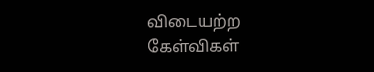விடையற்ற கேள்விகள்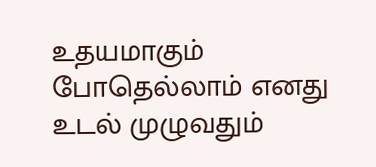உதயமாகும் போதெல்லாம் எனது உடல் முழுவதும்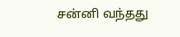சன்னி வந்தது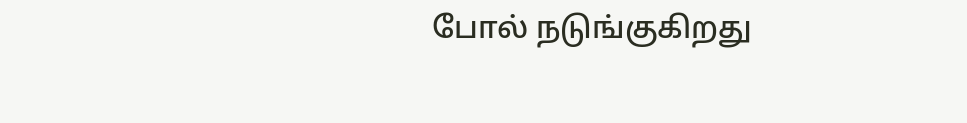போல் நடுங்குகிறது